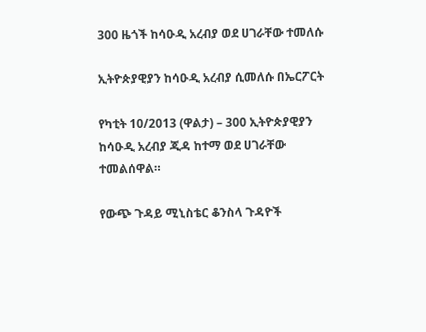300 ዜጎች ከሳዑዲ አረብያ ወደ ሀገራቸው ተመለሱ

ኢትዮጵያዊያን ከሳዑዲ አረብያ ሲመለሱ በኤርፖርት

የካቲት 10/2013 (ዋልታ) – 300 ኢትዮጵያዊያን ከሳዑዲ አረብያ ጂዳ ከተማ ወደ ሀገራቸው ተመልሰዋል።

የውጭ ጉዳይ ሚኒስቴር ቆንስላ ጉዳዮች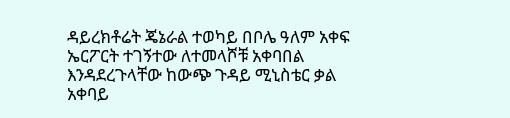ዳይረክቶሬት ጄኔራል ተወካይ በቦሌ ዓለም አቀፍ ኤርፖርት ተገኝተው ለተመላሾቹ አቀባበል እንዳደረጉላቸው ከውጭ ጉዳይ ሚኒስቴር ቃል አቀባይ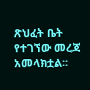ጽህፈት ቤት የተገኘው መረጃ አመላክቷል፡፡